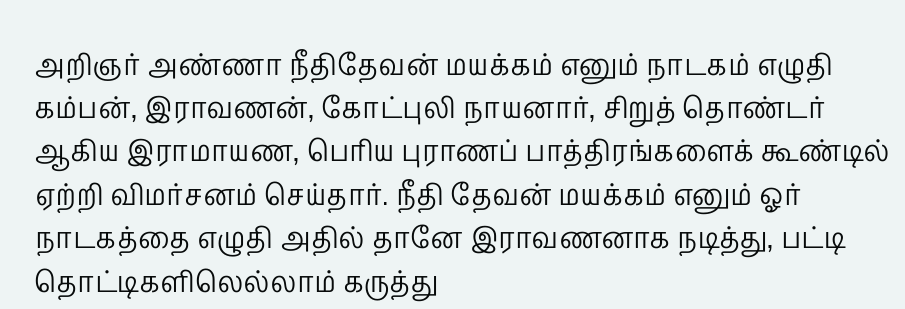அறிஞர் அண்ணா நீதிதேவன் மயக்கம் எனும் நாடகம் எழுதி கம்பன், இராவணன், கோட்புலி நாயனார், சிறுத் தொண்டர் ஆகிய இராமாயண, பெரிய புராணப் பாத்திரங்களைக் கூண்டில் ஏற்றி விமர்சனம் செய்தார். நீதி தேவன் மயக்கம் எனும் ஓர் நாடகத்தை எழுதி அதில் தானே இராவணனாக நடித்து, பட்டி தொட்டிகளிலெல்லாம் கருத்து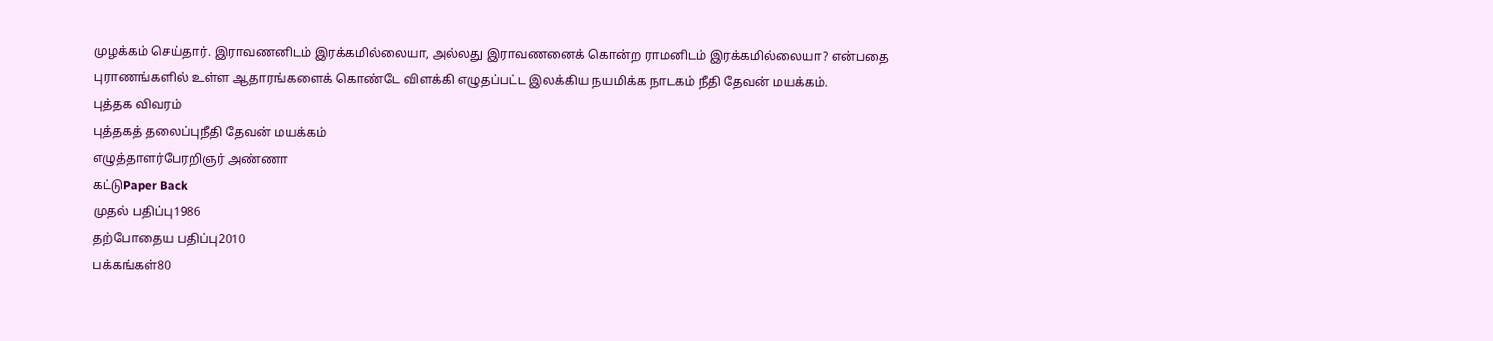முழக்கம் செய்தார். இராவணனிடம் இரக்கமில்லையா, அல்லது இராவணனைக் கொன்ற ராமனிடம் இரக்கமில்லையா? என்பதை புராணங்களில் உள்ள ஆதாரங்களைக் கொண்டே விளக்கி எழுதப்பட்ட இலக்கிய நயமிக்க நாடகம் நீதி தேவன் மயக்கம்.
புத்தக விவரம்
புத்தகத் தலைப்புநீதி தேவன் மயக்கம்
எழுத்தாளர்பேரறிஞர் அண்ணா
கட்டுPaper Back
முதல் பதிப்பு1986
தற்போதைய பதிப்பு2010
பக்கங்கள்80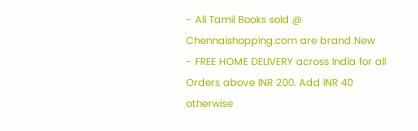- All Tamil Books sold @ Chennaishopping.com are brand New
- FREE HOME DELIVERY across India for all Orders above INR 200. Add INR 40 otherwise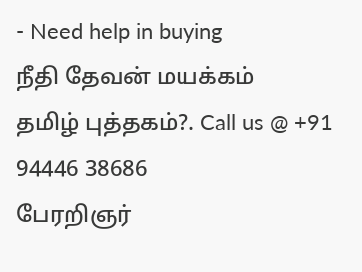- Need help in buying
நீதி தேவன் மயக்கம்
தமிழ் புத்தகம்?. Call us @ +91 94446 38686
பேரறிஞர்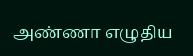அண்ணா எழுதிய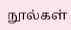நூல்கள்